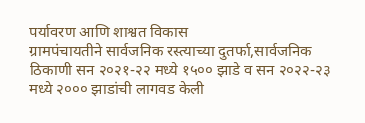पर्यावरण आणि शाश्वत विकास
ग्रामपंचायतीने सार्वजनिक रस्त्याच्या दुतर्फा,सार्वजनिक ठिकाणी सन २०२१-२२ मध्ये १५०० झाडे व सन २०२२-२३ मध्ये २००० झाडांची लागवड केली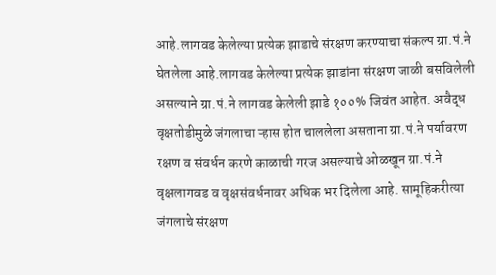आहे.लागवड केलेल्या प्रत्येक झाडाचे संरक्षण करण्याचा संकल्प ग्रा.पं.ने घेतलेला आहे.लागवड केलेल्या प्रत्येक झाडांना संरक्षण जाळी बसविलेली असल्याने ग्रा.पं.ने लागवड केलेली झाडे १००% जिवंत आहेत. अवैद्ध वृक्षतोडीमुळे जंगलाचा ऱ्हास होत चाललेला असताना ग्रा.पं.ने पर्यावरण रक्षण व संवर्धन करणे काळाची गरज असल्याचे ओळखून ग्रा.पं.ने वृक्षलागवड व वृक्षसंवर्धनावर अधिक भर दिलेला आहे. सामूहिकरीत्या जंगलाचे संरक्षण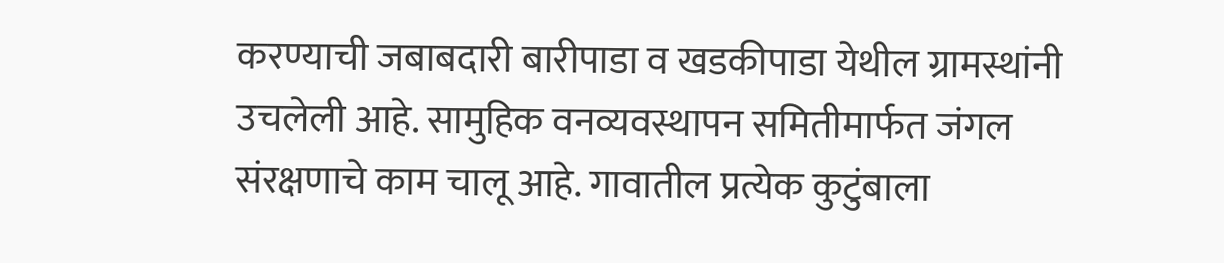करण्याची जबाबदारी बारीपाडा व खडकीपाडा येथील ग्रामस्थांनी उचलेली आहे. सामुहिक वनव्यवस्थापन समितीमार्फत जंगल संरक्षणाचे काम चालू आहे. गावातील प्रत्येक कुटुंबाला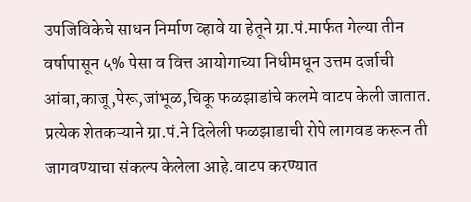उपजिविकेचे साधन निर्माण व्हावे या हेतूने ग्रा.पं.मार्फत गेल्या तीन वर्षापासून ५% पेसा व वित्त आयोगाच्या निधीमधून उत्तम दर्जाची आंबा,काजू,पेरू,जांभूळ,चिकू फळझाडांचे कलमे वाटप केली जातात. प्रत्येक शेतकऱ्याने ग्रा.पं.ने दिलेली फळझाडाची रोपे लागवड करून ती जागवण्याचा संकल्प केलेला आहे.वाटप करण्यात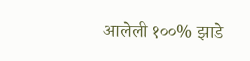आलेली १००% झाडे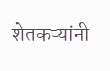शेतकऱ्यांनी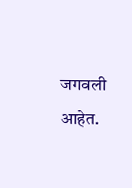जगवली आहेत.